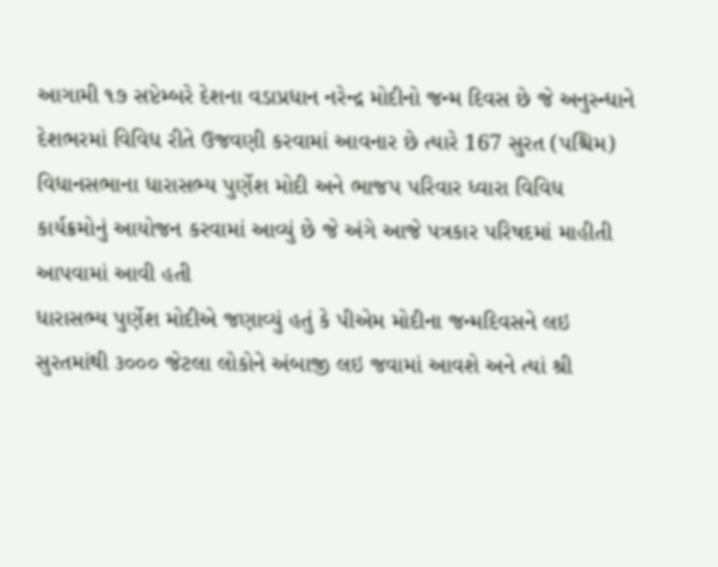આગામી ૧૭ સપ્ટેમ્બરે દેશના વડાપ્રધાન નરેન્દ્ર મોદીનો જન્મ દિવસ છે જે અનુસ્ન્ધાને દેશભરમાં વિવિધ રીતે ઉજવણી કરવામાં આવનાર છે ત્યારે 167 સુરત (પશ્ચિમ) વિધાનસભાના ધારાસભ્ય પુર્ણેશ મોદી અને ભાજપ પરિવાર ધ્વારા વિવિધ કાર્યક્રમોનું આયોજન કરવામાં આવ્યું છે જે અંગે આજે પત્રકાર પરિષદમાં માહીતી આપવામાં આવી હતી
ધારાસભ્ય પુર્ણેશ મોદીએ જણાવ્યું હતું કે પીએમ મોદીના જન્મદિવસને લઇ સુરતમાંથી ૩૦૦૦ જેટલા લોકોને અંબાજી લઇ જવામાં આવશે અને ત્યાં શ્રી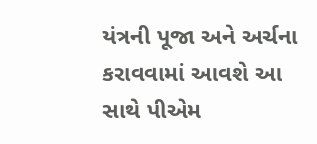યંત્રની પૂજા અને અર્ચના કરાવવામાં આવશે આ સાથે પીએમ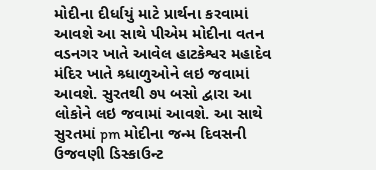મોદીના દીર્ધાયું માટે પ્રાર્થના કરવામાં આવશે આ સાથે પીએમ મોદીના વતન વડનગર ખાતે આવેલ હાટકેશ્વર મહાદેવ મંદિર ખાતે શ્ર્ધાળુઓને લઇ જવામાં આવશે. સુરતથી ૭૫ બસો દ્વારા આ લોકોને લઇ જવામાં આવશે. આ સાથે સુરતમાં pm મોદીના જન્મ દિવસની ઉજવણી ડિસ્કાઉન્ટ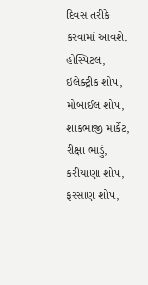દિવસ તરીકે કરવામાં આવશે. હોસ્પિટલ, ઇલેક્ટ્રીક શોપ, મોબાઈલ શોપ, શાકભાજી માર્કેટ, રીક્ષા ભાડું, કરીયાણા શોપ, ફરસાણ શોપ,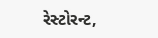રેસ્ટોરન્ટ,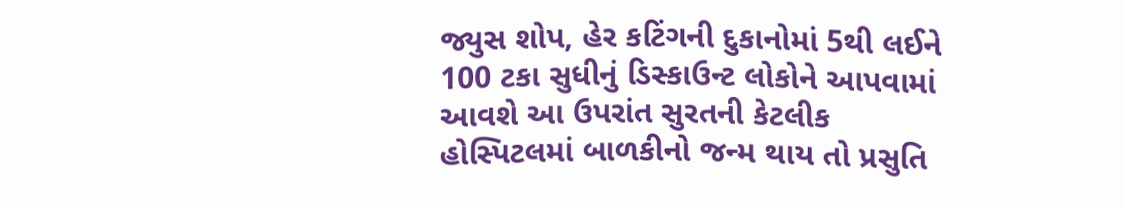જ્યુસ શોપ, હેર કટિંગની દુકાનોમાં 5થી લઈને 100 ટકા સુધીનું ડિસ્કાઉન્ટ લોકોને આપવામાં આવશે આ ઉપરાંત સુરતની કેટલીક હોસ્પિટલમાં બાળકીનો જન્મ થાય તો પ્રસુતિ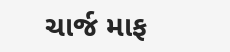ચાર્જ માફ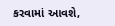કરવામાં આવશે,